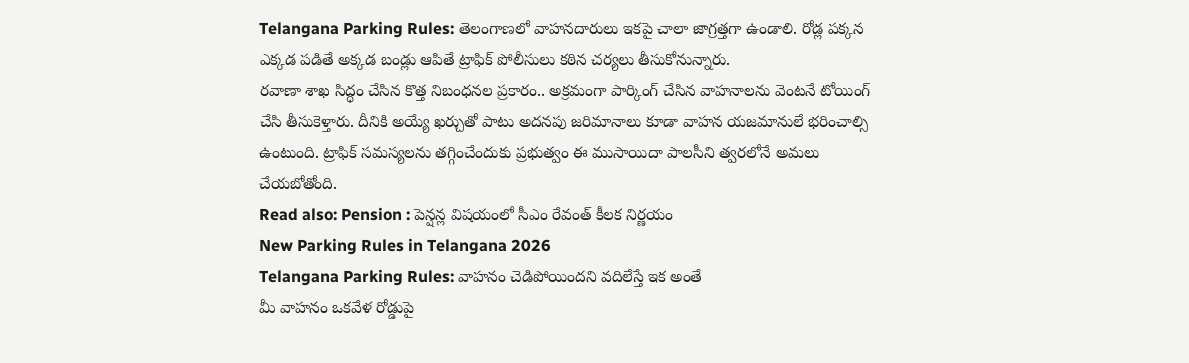Telangana Parking Rules: తెలంగాణలో వాహనదారులు ఇకపై చాలా జాగ్రత్తగా ఉండాలి. రోడ్ల పక్కన ఎక్కడ పడితే అక్కడ బండ్లు ఆపితే ట్రాఫిక్ పోలీసులు కఠిన చర్యలు తీసుకోనున్నారు.
రవాణా శాఖ సిద్ధం చేసిన కొత్త నిబంధనల ప్రకారం.. అక్రమంగా పార్కింగ్ చేసిన వాహనాలను వెంటనే టోయింగ్ చేసి తీసుకెళ్తారు. దీనికి అయ్యే ఖర్చుతో పాటు అదనపు జరిమానాలు కూడా వాహన యజమానులే భరించాల్సి ఉంటుంది. ట్రాఫిక్ సమస్యలను తగ్గించేందుకు ప్రభుత్వం ఈ ముసాయిదా పాలసీని త్వరలోనే అమలు చేయబోతోంది.
Read also: Pension : పెన్షన్ల విషయంలో సీఎం రేవంత్ కీలక నిర్ణయం
New Parking Rules in Telangana 2026
Telangana Parking Rules: వాహనం చెడిపోయిందని వదిలేస్తే ఇక అంతే
మీ వాహనం ఒకవేళ రోడ్డుపై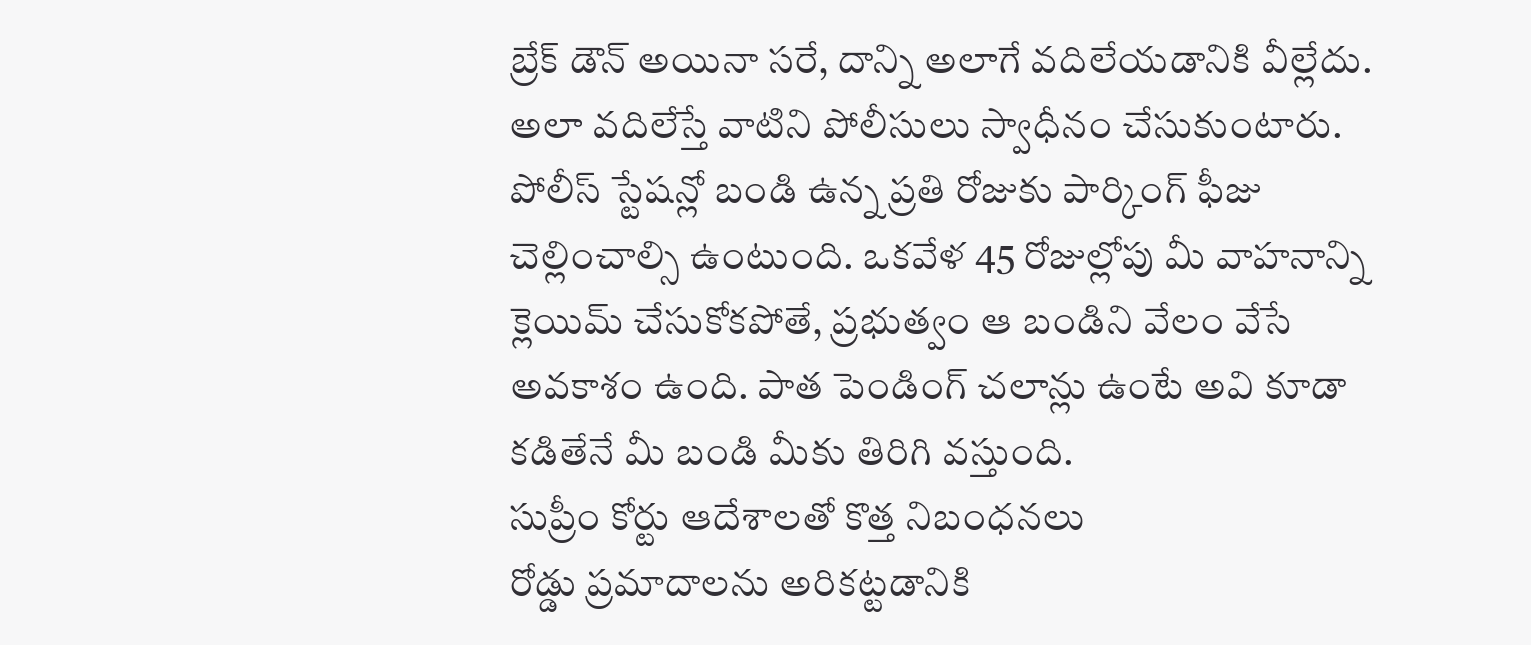బ్రేక్ డౌన్ అయినా సరే, దాన్ని అలాగే వదిలేయడానికి వీల్లేదు. అలా వదిలేస్తే వాటిని పోలీసులు స్వాధీనం చేసుకుంటారు. పోలీస్ స్టేషన్లో బండి ఉన్న ప్రతి రోజుకు పార్కింగ్ ఫీజు చెల్లించాల్సి ఉంటుంది. ఒకవేళ 45 రోజుల్లోపు మీ వాహనాన్ని క్లెయిమ్ చేసుకోకపోతే, ప్రభుత్వం ఆ బండిని వేలం వేసే అవకాశం ఉంది. పాత పెండింగ్ చలాన్లు ఉంటే అవి కూడా కడితేనే మీ బండి మీకు తిరిగి వస్తుంది.
సుప్రీం కోర్టు ఆదేశాలతో కొత్త నిబంధనలు
రోడ్డు ప్రమాదాలను అరికట్టడానికి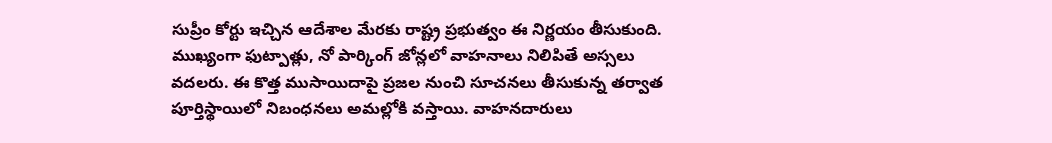సుప్రీం కోర్టు ఇచ్చిన ఆదేశాల మేరకు రాష్ట్ర ప్రభుత్వం ఈ నిర్ణయం తీసుకుంది. ముఖ్యంగా ఫుట్పాత్లు, నో పార్కింగ్ జోన్లలో వాహనాలు నిలిపితే అస్సలు వదలరు. ఈ కొత్త ముసాయిదాపై ప్రజల నుంచి సూచనలు తీసుకున్న తర్వాత పూర్తిస్థాయిలో నిబంధనలు అమల్లోకి వస్తాయి. వాహనదారులు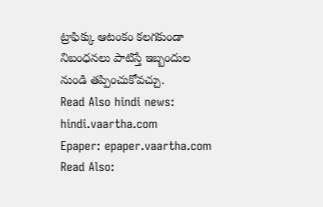ట్రాఫిక్కు ఆటంకం కలగకుండా నిబంధనలు పాటిస్తే ఇబ్బందుల నుండి తప్పించుకోవచ్చు.
Read Also hindi news: hindi.vaartha.com
Epaper: epaper.vaartha.com
Read Also: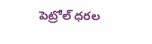పెట్రోల్ ధరల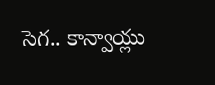సెగ.. కాన్వాయ్లు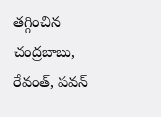తగ్గించిన చంద్రబాబు, రేవంత్, పవన్